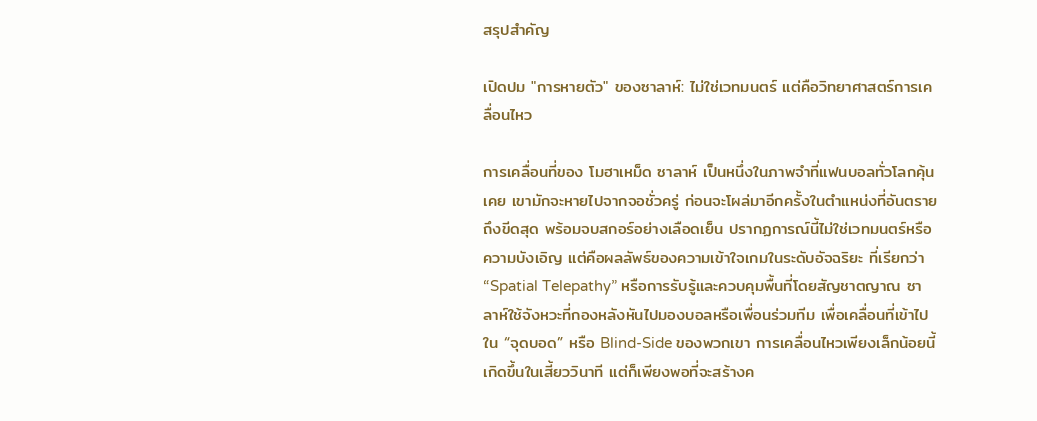สรุปสำคัญ

เปิดปม "การหายตัว" ของซาลาห์: ไม่ใช่เวทมนตร์ แต่คือวิทยาศาสตร์การเคลื่อนไหว

การเคลื่อนที่ของ โมฮาเหม็ด ซาลาห์ เป็นหนึ่งในภาพจำที่แฟนบอลทั่วโลกคุ้นเคย เขามักจะหายไปจากจอชั่วครู่ ก่อนจะโผล่มาอีกครั้งในตำแหน่งที่อันตรายถึงขีดสุด พร้อมจบสกอร์อย่างเลือดเย็น ปรากฏการณ์นี้ไม่ใช่เวทมนตร์หรือความบังเอิญ แต่คือผลลัพธ์ของความเข้าใจเกมในระดับอัจฉริยะ ที่เรียกว่า “Spatial Telepathy” หรือการรับรู้และควบคุมพื้นที่โดยสัญชาตญาณ ซาลาห์ใช้จังหวะที่กองหลังหันไปมองบอลหรือเพื่อนร่วมทีม เพื่อเคลื่อนที่เข้าไปใน “จุดบอด” หรือ Blind-Side ของพวกเขา การเคลื่อนไหวเพียงเล็กน้อยนี้เกิดขึ้นในเสี้ยววินาที แต่ก็เพียงพอที่จะสร้างค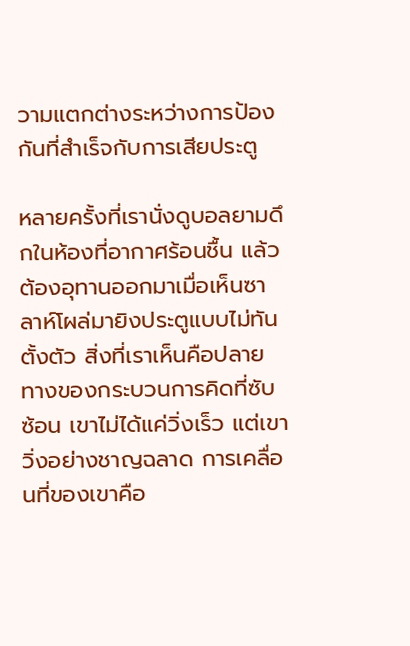วามแตกต่างระหว่างการป้องกันที่สำเร็จกับการเสียประตู

หลายครั้งที่เรานั่งดูบอลยามดึกในห้องที่อากาศร้อนชื้น แล้วต้องอุทานออกมาเมื่อเห็นซาลาห์โผล่มายิงประตูแบบไม่ทันตั้งตัว สิ่งที่เราเห็นคือปลายทางของกระบวนการคิดที่ซับซ้อน เขาไม่ได้แค่วิ่งเร็ว แต่เขาวิ่งอย่างชาญฉลาด การเคลื่อนที่ของเขาคือ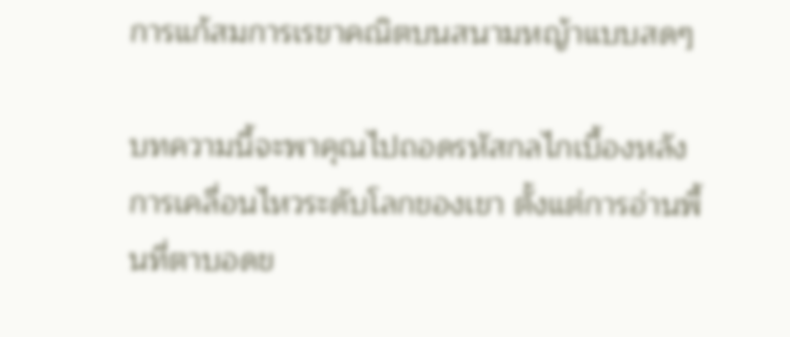การแก้สมการเรขาคณิตบนสนามหญ้าแบบสดๆ

บทความนี้จะพาคุณไปถอดรหัสกลไกเบื้องหลังการเคลื่อนไหวระดับโลกของเขา ตั้งแต่การอ่านพื้นที่ตาบอดข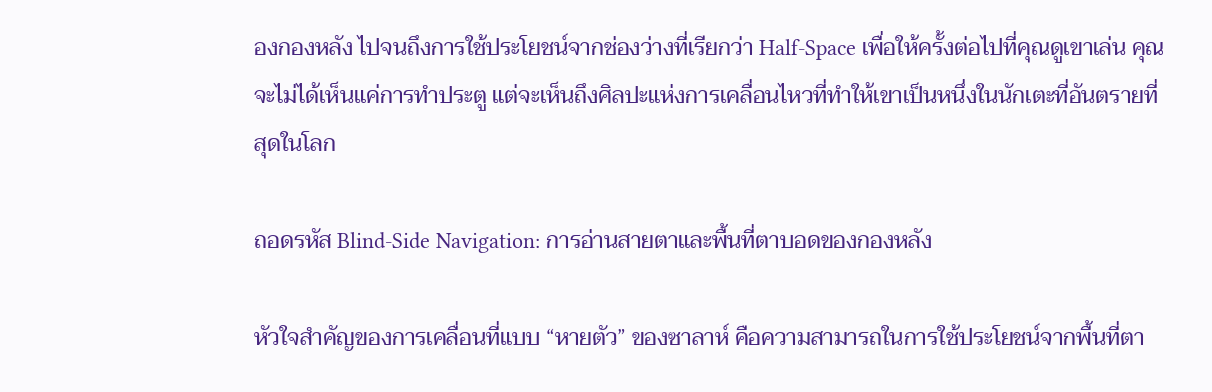องกองหลัง ไปจนถึงการใช้ประโยชน์จากช่องว่างที่เรียกว่า Half-Space เพื่อให้ครั้งต่อไปที่คุณดูเขาเล่น คุณจะไม่ได้เห็นแค่การทำประตู แต่จะเห็นถึงศิลปะแห่งการเคลื่อนไหวที่ทำให้เขาเป็นหนึ่งในนักเตะที่อันตรายที่สุดในโลก

ถอดรหัส Blind-Side Navigation: การอ่านสายตาและพื้นที่ตาบอดของกองหลัง

หัวใจสำคัญของการเคลื่อนที่แบบ “หายตัว” ของซาลาห์ คือความสามารถในการใช้ประโยชน์จากพื้นที่ตา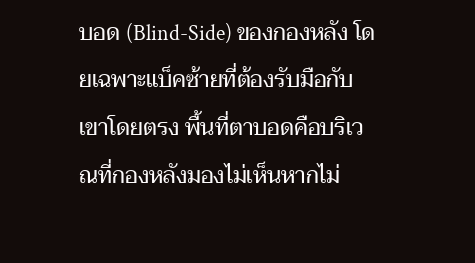บอด (Blind-Side) ของกองหลัง โดยเฉพาะแบ็คซ้ายที่ต้องรับมือกับเขาโดยตรง พื้นที่ตาบอดคือบริเวณที่กองหลังมองไม่เห็นหากไม่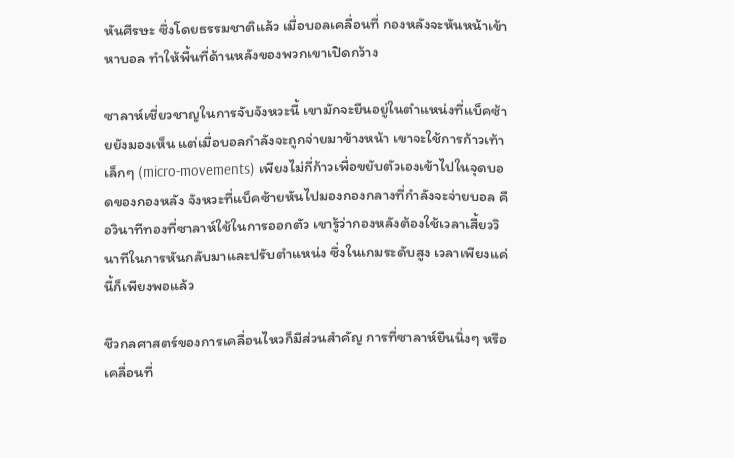หันศีรษะ ซึ่งโดยธรรมชาติแล้ว เมื่อบอลเคลื่อนที่ กองหลังจะหันหน้าเข้าหาบอล ทำให้พื้นที่ด้านหลังของพวกเขาเปิดกว้าง

ซาลาห์เชี่ยวชาญในการจับจังหวะนี้ เขามักจะยืนอยู่ในตำแหน่งที่แบ็คซ้ายยังมองเห็น แต่เมื่อบอลกำลังจะถูกจ่ายมาข้างหน้า เขาจะใช้การก้าวเท้าเล็กๆ (micro-movements) เพียงไม่กี่ก้าวเพื่อขยับตัวเองเข้าไปในจุดบอดของกองหลัง จังหวะที่แบ็คซ้ายหันไปมองกองกลางที่กำลังจะจ่ายบอล คือวินาทีทองที่ซาลาห์ใช้ในการออกตัว เขารู้ว่ากองหลังต้องใช้เวลาเสี้ยววินาทีในการหันกลับมาและปรับตำแหน่ง ซึ่งในเกมระดับสูง เวลาเพียงแค่นี้ก็เพียงพอแล้ว

ชีวกลศาสตร์ของการเคลื่อนไหวก็มีส่วนสำคัญ การที่ซาลาห์ยืนนิ่งๆ หรือเคลื่อนที่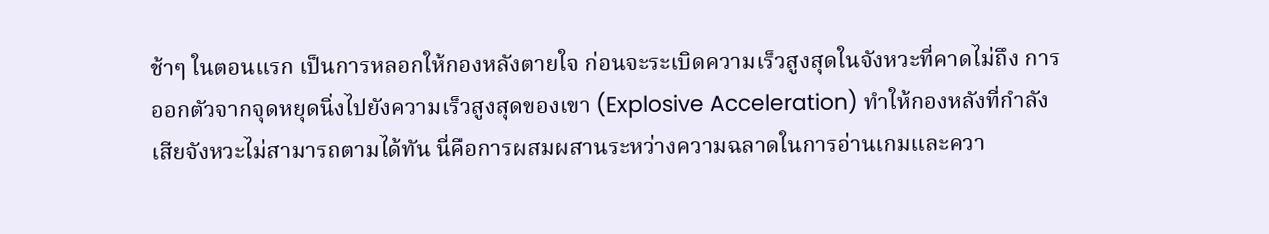ช้าๆ ในตอนแรก เป็นการหลอกให้กองหลังตายใจ ก่อนจะระเบิดความเร็วสูงสุดในจังหวะที่คาดไม่ถึง การออกตัวจากจุดหยุดนิ่งไปยังความเร็วสูงสุดของเขา (Explosive Acceleration) ทำให้กองหลังที่กำลังเสียจังหวะไม่สามารถตามได้ทัน นี่คือการผสมผสานระหว่างความฉลาดในการอ่านเกมและควา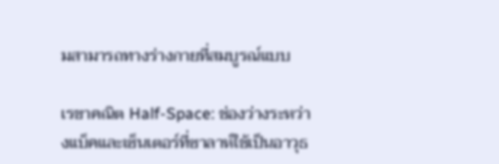มสามารถทางร่างกายที่สมบูรณ์แบบ

เรขาคณิต Half-Space: ช่องว่างระหว่างแบ็คและเซ็นเตอร์ที่ซาลาห์ใช้เป็นอาวุธ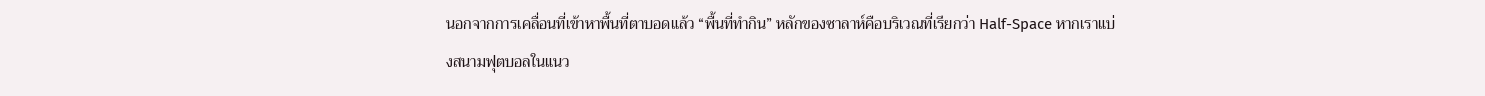นอกจากการเคลื่อนที่เข้าหาพื้นที่ตาบอดแล้ว “พื้นที่ทำกิน” หลักของซาลาห์คือบริเวณที่เรียกว่า Half-Space หากเราแบ่งสนามฟุตบอลในแนว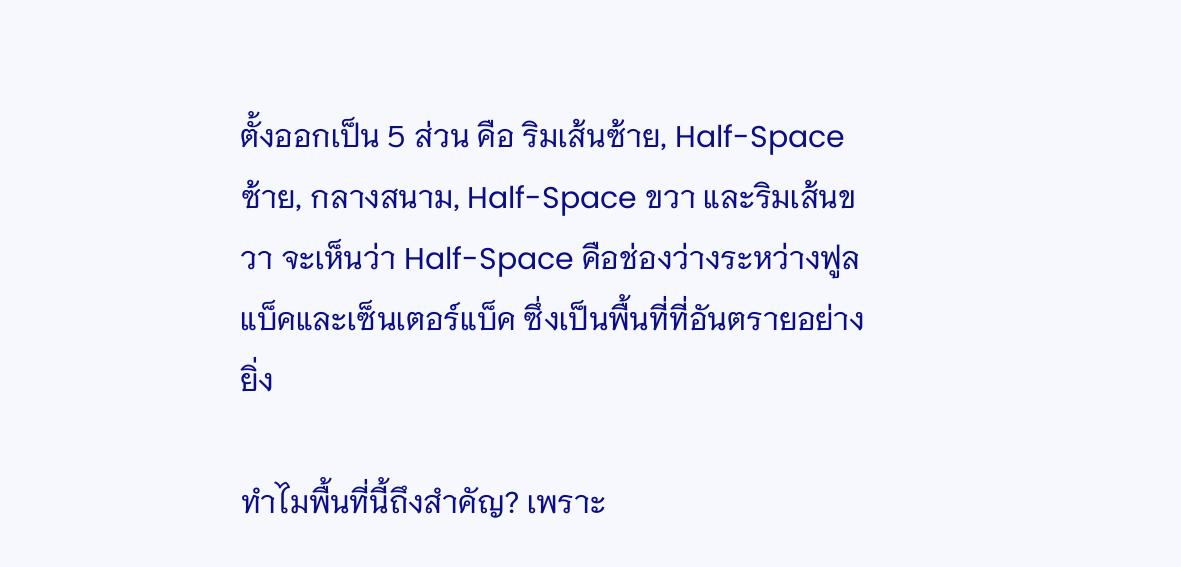ตั้งออกเป็น 5 ส่วน คือ ริมเส้นซ้าย, Half-Space ซ้าย, กลางสนาม, Half-Space ขวา และริมเส้นขวา จะเห็นว่า Half-Space คือช่องว่างระหว่างฟูลแบ็คและเซ็นเตอร์แบ็ค ซึ่งเป็นพื้นที่ที่อันตรายอย่างยิ่ง

ทำไมพื้นที่นี้ถึงสำคัญ? เพราะ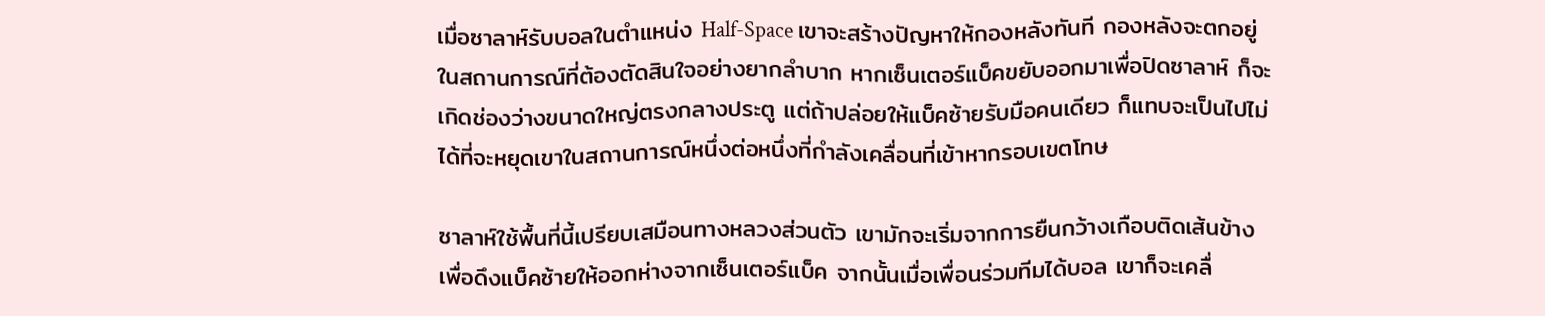เมื่อซาลาห์รับบอลในตำแหน่ง Half-Space เขาจะสร้างปัญหาให้กองหลังทันที กองหลังจะตกอยู่ในสถานการณ์ที่ต้องตัดสินใจอย่างยากลำบาก หากเซ็นเตอร์แบ็คขยับออกมาเพื่อปิดซาลาห์ ก็จะเกิดช่องว่างขนาดใหญ่ตรงกลางประตู แต่ถ้าปล่อยให้แบ็คซ้ายรับมือคนเดียว ก็แทบจะเป็นไปไม่ได้ที่จะหยุดเขาในสถานการณ์หนึ่งต่อหนึ่งที่กำลังเคลื่อนที่เข้าหากรอบเขตโทษ

ซาลาห์ใช้พื้นที่นี้เปรียบเสมือนทางหลวงส่วนตัว เขามักจะเริ่มจากการยืนกว้างเกือบติดเส้นข้างเพื่อดึงแบ็คซ้ายให้ออกห่างจากเซ็นเตอร์แบ็ค จากนั้นเมื่อเพื่อนร่วมทีมได้บอล เขาก็จะเคลื่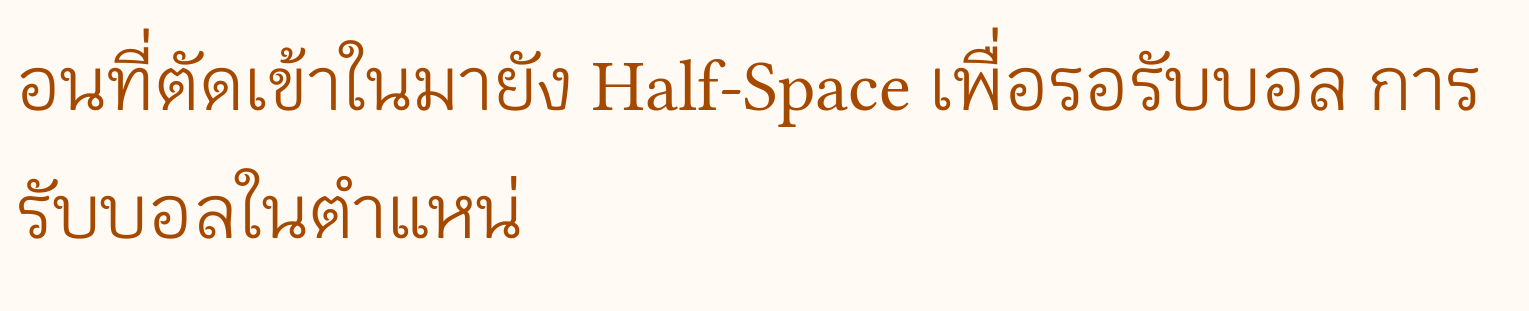อนที่ตัดเข้าในมายัง Half-Space เพื่อรอรับบอล การรับบอลในตำแหน่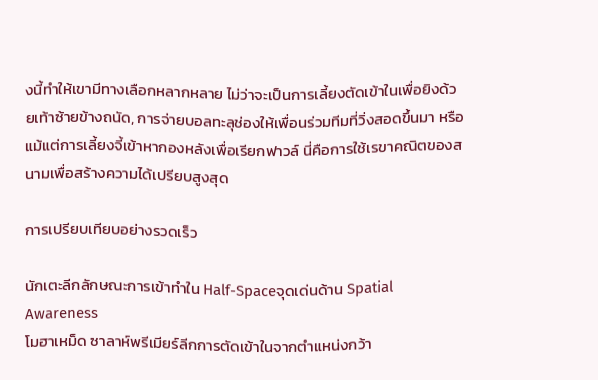งนี้ทำให้เขามีทางเลือกหลากหลาย ไม่ว่าจะเป็นการเลี้ยงตัดเข้าในเพื่อยิงด้วยเท้าซ้ายข้างถนัด, การจ่ายบอลทะลุช่องให้เพื่อนร่วมทีมที่วิ่งสอดขึ้นมา หรือแม้แต่การเลี้ยงจี้เข้าหากองหลังเพื่อเรียกฟาวล์ นี่คือการใช้เรขาคณิตของสนามเพื่อสร้างความได้เปรียบสูงสุด

การเปรียบเทียบอย่างรวดเร็ว

นักเตะลีกลักษณะการเข้าทำใน Half-Spaceจุดเด่นด้าน Spatial Awareness
โมฮาเหม็ด ซาลาห์พรีเมียร์ลีกการตัดเข้าในจากตำแหน่งกว้า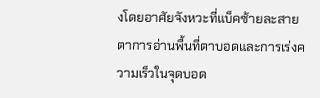งโดยอาศัยจังหวะที่แบ็คซ้ายละสายตาการอ่านพื้นที่ตาบอดและการเร่งความเร็วในจุดบอด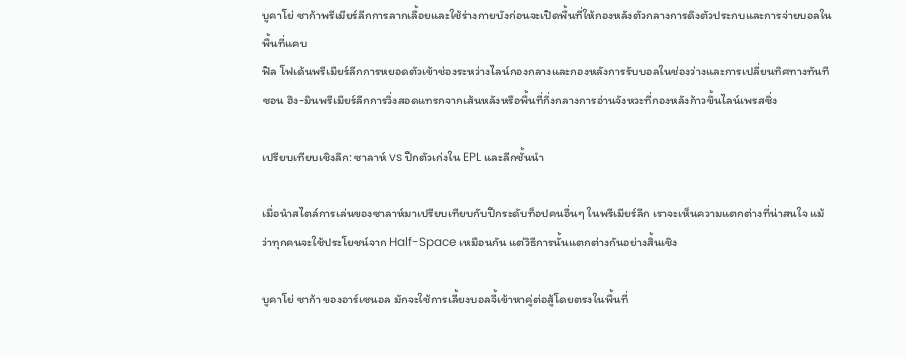บูคาโย่ ซาก้าพรีเมียร์ลีกการลากเลื้อยและใช้ร่างกายบังก่อนจะเปิดพื้นที่ให้กองหลังตัวกลางการดึงตัวประกบและการจ่ายบอลในพื้นที่แคบ
ฟิล โฟเด้นพรีเมียร์ลีกการหยอดตัวเข้าช่องระหว่างไลน์กองกลางและกองหลังการรับบอลในช่องว่างและการเปลี่ยนทิศทางทันที
ซอน ฮึง-มินพรีเมียร์ลีกการวิ่งสอดแทรกจากเส้นหลังหรือพื้นที่กึ่งกลางการอ่านจังหวะที่กองหลังก้าวขึ้นไลน์เพรสซิ่ง

เปรียบเทียบเชิงลึก: ซาลาห์ vs ปีกตัวเก่งใน EPL และลีกชั้นนำ

เมื่อนำสไตล์การเล่นของซาลาห์มาเปรียบเทียบกับปีกระดับท็อปคนอื่นๆ ในพรีเมียร์ลีก เราจะเห็นความแตกต่างที่น่าสนใจ แม้ว่าทุกคนจะใช้ประโยชน์จาก Half-Space เหมือนกัน แต่วิธีการนั้นแตกต่างกันอย่างสิ้นเชิง

บูคาโย่ ซาก้า ของอาร์เซนอล มักจะใช้การเลี้ยงบอลจี้เข้าหาคู่ต่อสู้โดยตรงในพื้นที่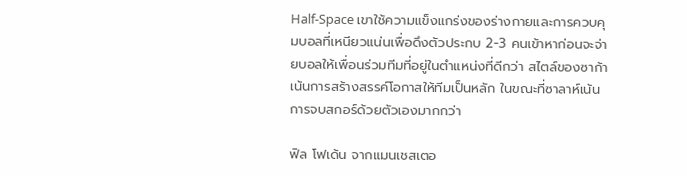Half-Space เขาใช้ความแข็งแกร่งของร่างกายและการควบคุมบอลที่เหนียวแน่นเพื่อดึงตัวประกบ 2-3 คนเข้าหาก่อนจะจ่ายบอลให้เพื่อนร่วมทีมที่อยู่ในตำแหน่งที่ดีกว่า สไตล์ของซาก้าเน้นการสร้างสรรค์โอกาสให้ทีมเป็นหลัก ในขณะที่ซาลาห์เน้นการจบสกอร์ด้วยตัวเองมากกว่า

ฟิล โฟเด้น จากแมนเชสเตอ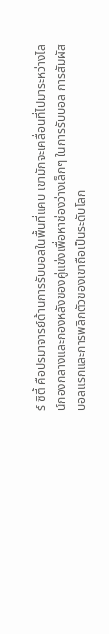ร์ ซิตี้ คือปรมาจารย์ด้านการรับบอลในพื้นที่แคบ เขามักจะเคลื่อนที่ไปมาระหว่างไลน์กองกลางและกองหลังของคู่แข่งเพื่อหาช่องว่างเล็กๆ ในการรับบอล การสัมผัสบอลแรกและการพลิกตัวของเขาถือเป็นระดับโลก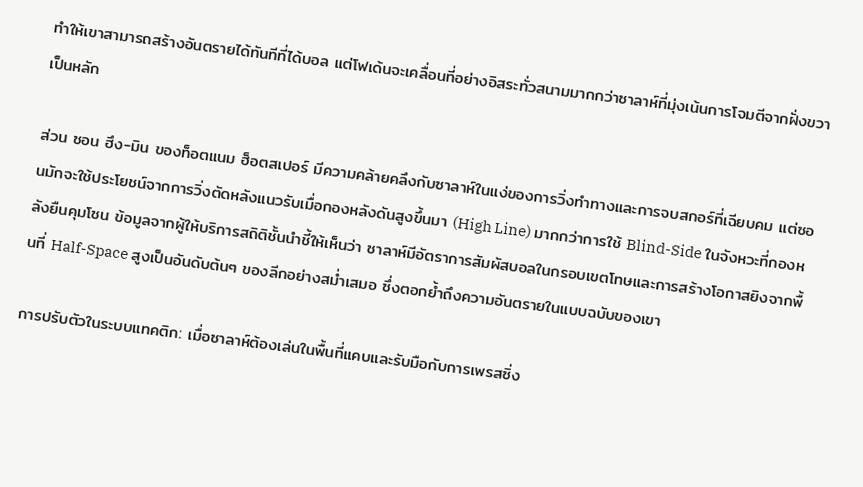ทำให้เขาสามารถสร้างอันตรายได้ทันทีที่ได้บอล แต่โฟเด้นจะเคลื่อนที่อย่างอิสระทั่วสนามมากกว่าซาลาห์ที่มุ่งเน้นการโจมตีจากฝั่งขวาเป็นหลัก

ส่วน ซอน ฮึง-มิน ของท็อตแนม ฮ็อตสเปอร์ มีความคล้ายคลึงกับซาลาห์ในแง่ของการวิ่งทำทางและการจบสกอร์ที่เฉียบคม แต่ซอนมักจะใช้ประโยชน์จากการวิ่งตัดหลังแนวรับเมื่อกองหลังดันสูงขึ้นมา (High Line) มากกว่าการใช้ Blind-Side ในจังหวะที่กองหลังยืนคุมโซน ข้อมูลจากผู้ให้บริการสถิติชั้นนำชี้ให้เห็นว่า ซาลาห์มีอัตราการสัมผัสบอลในกรอบเขตโทษและการสร้างโอกาสยิงจากพื้นที่ Half-Space สูงเป็นอันดับต้นๆ ของลีกอย่างสม่ำเสมอ ซึ่งตอกย้ำถึงความอันตรายในแบบฉบับของเขา

การปรับตัวในระบบแทคติก: เมื่อซาลาห์ต้องเล่นในพื้นที่แคบและรับมือกับการเพรสซิ่ง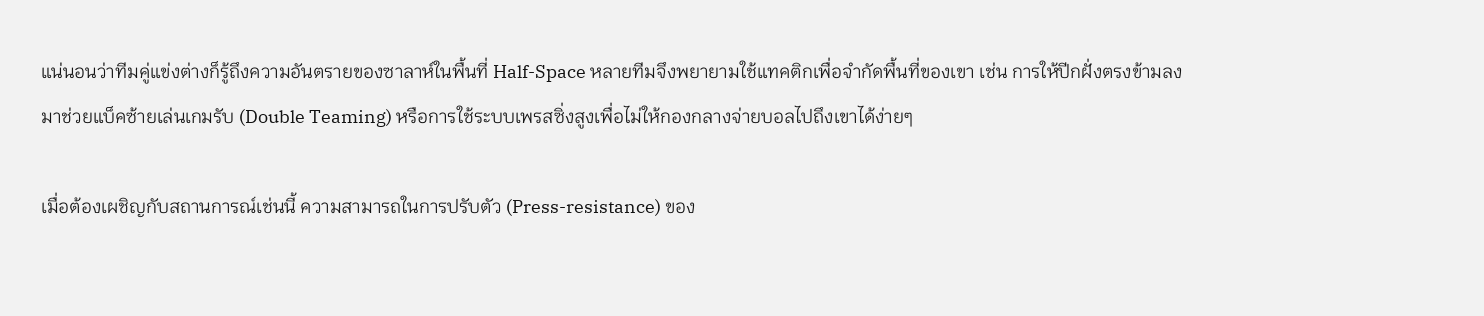แน่นอนว่าทีมคู่แข่งต่างก็รู้ถึงความอันตรายของซาลาห์ในพื้นที่ Half-Space หลายทีมจึงพยายามใช้แทคติกเพื่อจำกัดพื้นที่ของเขา เช่น การให้ปีกฝั่งตรงข้ามลงมาช่วยแบ็คซ้ายเล่นเกมรับ (Double Teaming) หรือการใช้ระบบเพรสซิ่งสูงเพื่อไม่ให้กองกลางจ่ายบอลไปถึงเขาได้ง่ายๆ

เมื่อต้องเผชิญกับสถานการณ์เช่นนี้ ความสามารถในการปรับตัว (Press-resistance) ของ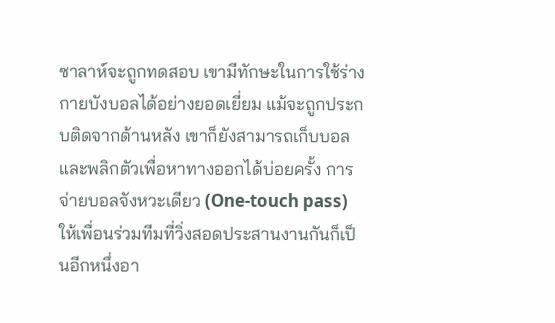ซาลาห์จะถูกทดสอบ เขามีทักษะในการใช้ร่างกายบังบอลได้อย่างยอดเยี่ยม แม้จะถูกประกบติดจากด้านหลัง เขาก็ยังสามารถเก็บบอลและพลิกตัวเพื่อหาทางออกได้บ่อยครั้ง การจ่ายบอลจังหวะเดียว (One-touch pass) ให้เพื่อนร่วมทีมที่วิ่งสอดประสานงานกันก็เป็นอีกหนึ่งอา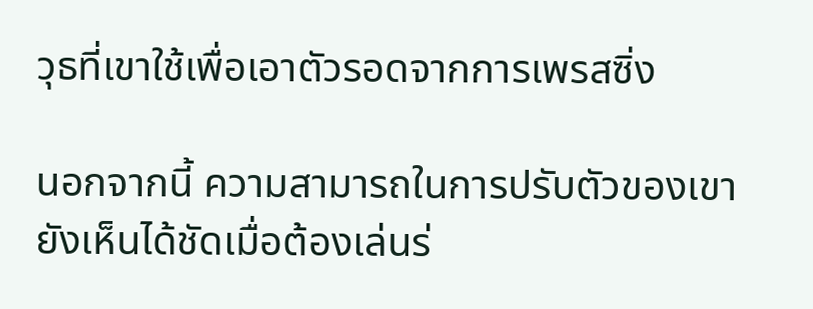วุธที่เขาใช้เพื่อเอาตัวรอดจากการเพรสซิ่ง

นอกจากนี้ ความสามารถในการปรับตัวของเขายังเห็นได้ชัดเมื่อต้องเล่นร่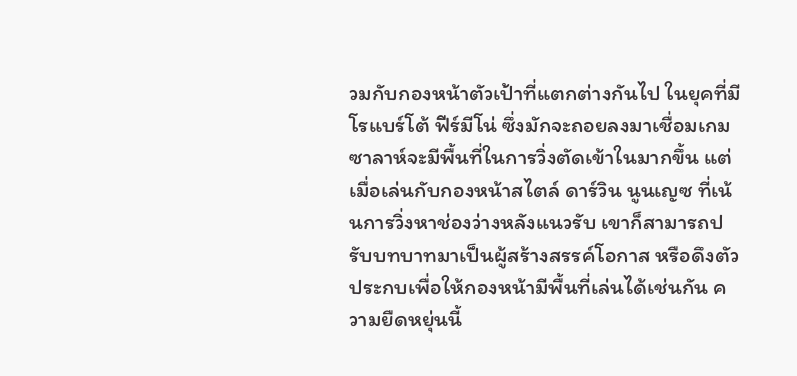วมกับกองหน้าตัวเป้าที่แตกต่างกันไป ในยุคที่มี โรแบร์โต้ ฟีร์มีโน่ ซึ่งมักจะถอยลงมาเชื่อมเกม ซาลาห์จะมีพื้นที่ในการวิ่งตัดเข้าในมากขึ้น แต่เมื่อเล่นกับกองหน้าสไตล์ ดาร์วิน นูนเญซ ที่เน้นการวิ่งหาช่องว่างหลังแนวรับ เขาก็สามารถปรับบทบาทมาเป็นผู้สร้างสรรค์โอกาส หรือดึงตัวประกบเพื่อให้กองหน้ามีพื้นที่เล่นได้เช่นกัน ความยืดหยุ่นนี้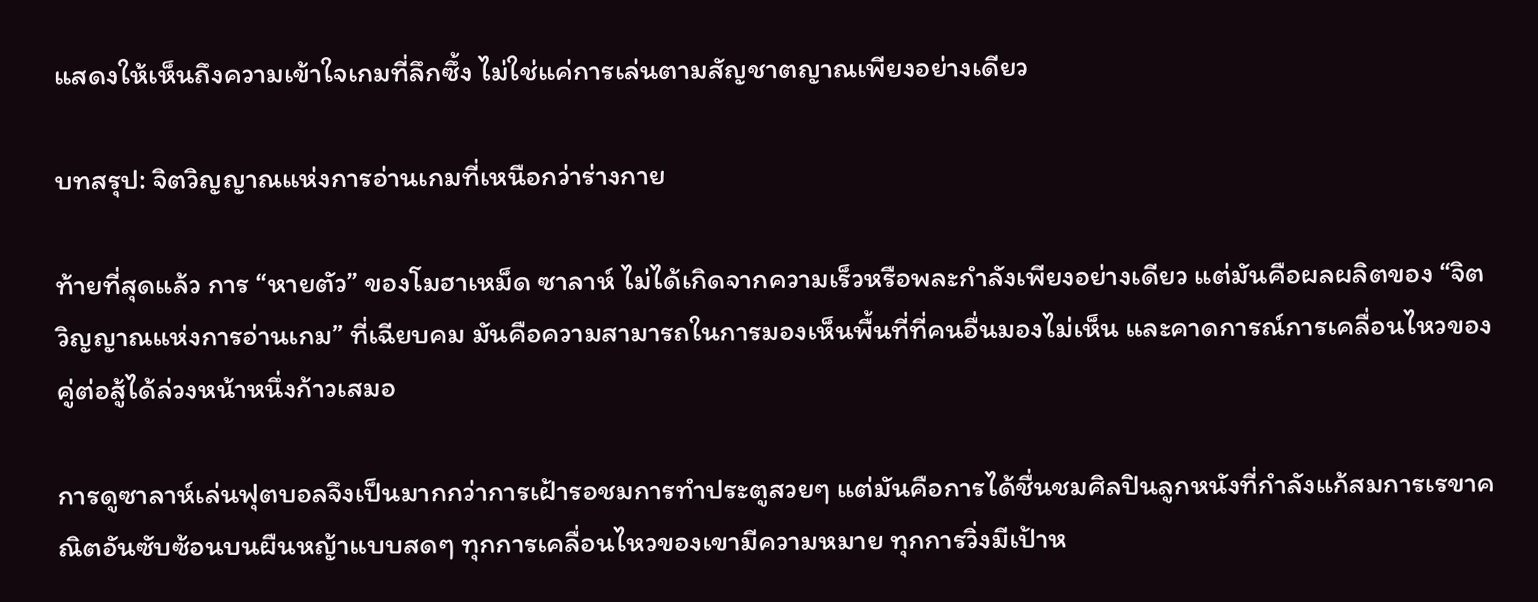แสดงให้เห็นถึงความเข้าใจเกมที่ลึกซึ้ง ไม่ใช่แค่การเล่นตามสัญชาตญาณเพียงอย่างเดียว

บทสรุป: จิตวิญญาณแห่งการอ่านเกมที่เหนือกว่าร่างกาย

ท้ายที่สุดแล้ว การ “หายตัว” ของโมฮาเหม็ด ซาลาห์ ไม่ได้เกิดจากความเร็วหรือพละกำลังเพียงอย่างเดียว แต่มันคือผลผลิตของ “จิตวิญญาณแห่งการอ่านเกม” ที่เฉียบคม มันคือความสามารถในการมองเห็นพื้นที่ที่คนอื่นมองไม่เห็น และคาดการณ์การเคลื่อนไหวของคู่ต่อสู้ได้ล่วงหน้าหนึ่งก้าวเสมอ

การดูซาลาห์เล่นฟุตบอลจึงเป็นมากกว่าการเฝ้ารอชมการทำประตูสวยๆ แต่มันคือการได้ชื่นชมศิลปินลูกหนังที่กำลังแก้สมการเรขาคณิตอันซับซ้อนบนผืนหญ้าแบบสดๆ ทุกการเคลื่อนไหวของเขามีความหมาย ทุกการวิ่งมีเป้าห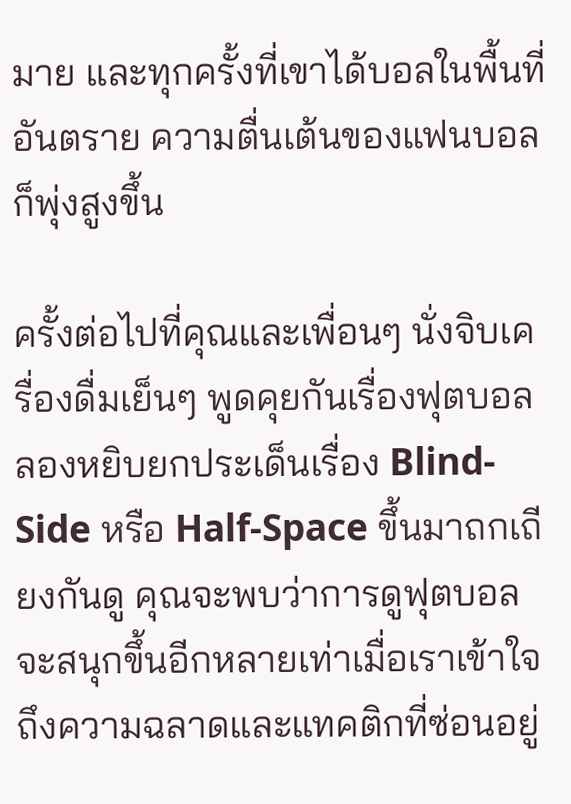มาย และทุกครั้งที่เขาได้บอลในพื้นที่อันตราย ความตื่นเต้นของแฟนบอลก็พุ่งสูงขึ้น

ครั้งต่อไปที่คุณและเพื่อนๆ นั่งจิบเครื่องดื่มเย็นๆ พูดคุยกันเรื่องฟุตบอล ลองหยิบยกประเด็นเรื่อง Blind-Side หรือ Half-Space ขึ้นมาถกเถียงกันดู คุณจะพบว่าการดูฟุตบอลจะสนุกขึ้นอีกหลายเท่าเมื่อเราเข้าใจถึงความฉลาดและแทคติกที่ซ่อนอยู่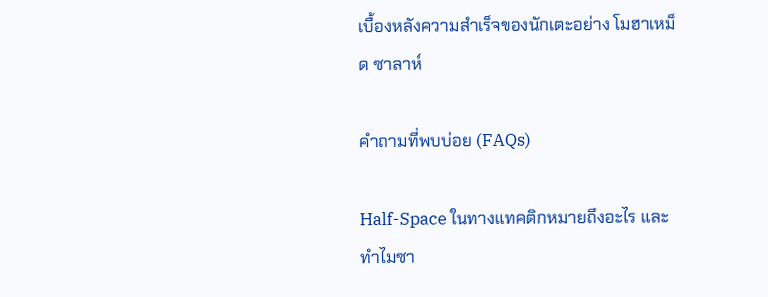เบื้องหลังความสำเร็จของนักเตะอย่าง โมฮาเหม็ด ซาลาห์

คำถามที่พบบ่อย (FAQs)

Half-Space ในทางแทคติกหมายถึงอะไร และทำไมซา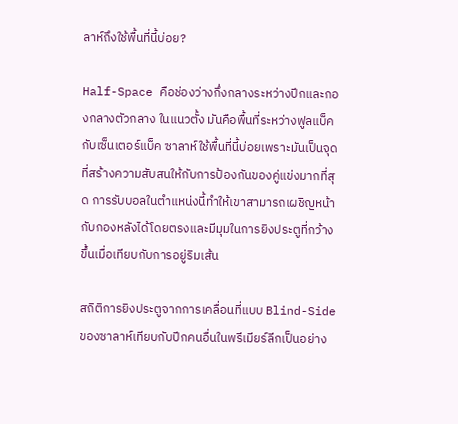ลาห์ถึงใช้พื้นที่นี้บ่อย?

Half-Space คือช่องว่างกึ่งกลางระหว่างปีกและกองกลางตัวกลาง ในแนวตั้ง มันคือพื้นที่ระหว่างฟูลแบ็คกับเซ็นเตอร์แบ็ค ซาลาห์ใช้พื้นที่นี้บ่อยเพราะมันเป็นจุดที่สร้างความสับสนให้กับการป้องกันของคู่แข่งมากที่สุด การรับบอลในตำแหน่งนี้ทำให้เขาสามารถเผชิญหน้ากับกองหลังได้โดยตรงและมีมุมในการยิงประตูที่กว้างขึ้นเมื่อเทียบกับการอยู่ริมเส้น

สถิติการยิงประตูจากการเคลื่อนที่แบบ Blind-Side ของซาลาห์เทียบกับปีกคนอื่นในพรีเมียร์ลีกเป็นอย่าง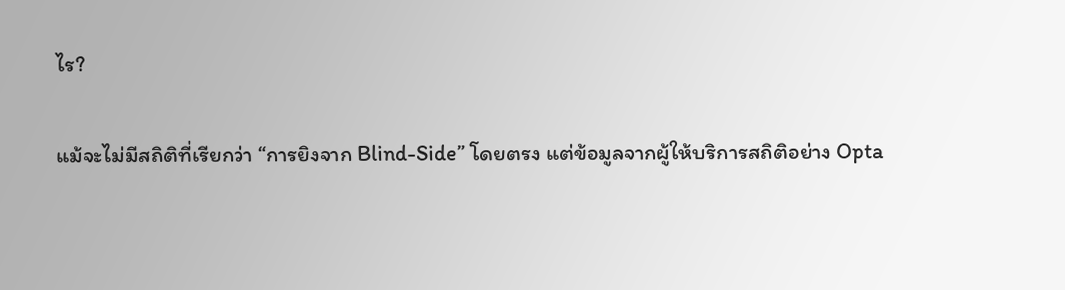ไร?

แม้จะไม่มีสถิติที่เรียกว่า “การยิงจาก Blind-Side” โดยตรง แต่ข้อมูลจากผู้ให้บริการสถิติอย่าง Opta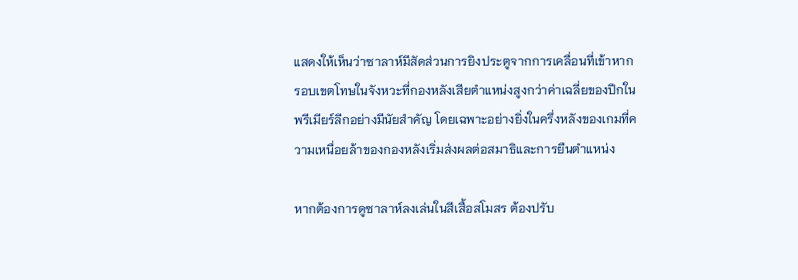แสดงให้เห็นว่าซาลาห์มีสัดส่วนการยิงประตูจากการเคลื่อนที่เข้าหากรอบเขตโทษในจังหวะที่กองหลังเสียตำแหน่งสูงกว่าค่าเฉลี่ยของปีกในพรีเมียร์ลีกอย่างมีนัยสำคัญ โดยเฉพาะอย่างยิ่งในครึ่งหลังของเกมที่ความเหนื่อยล้าของกองหลังเริ่มส่งผลต่อสมาธิและการยืนตำแหน่ง

หากต้องการดูซาลาห์ลงเล่นในสีเสื้อสโมสร ต้องปรับ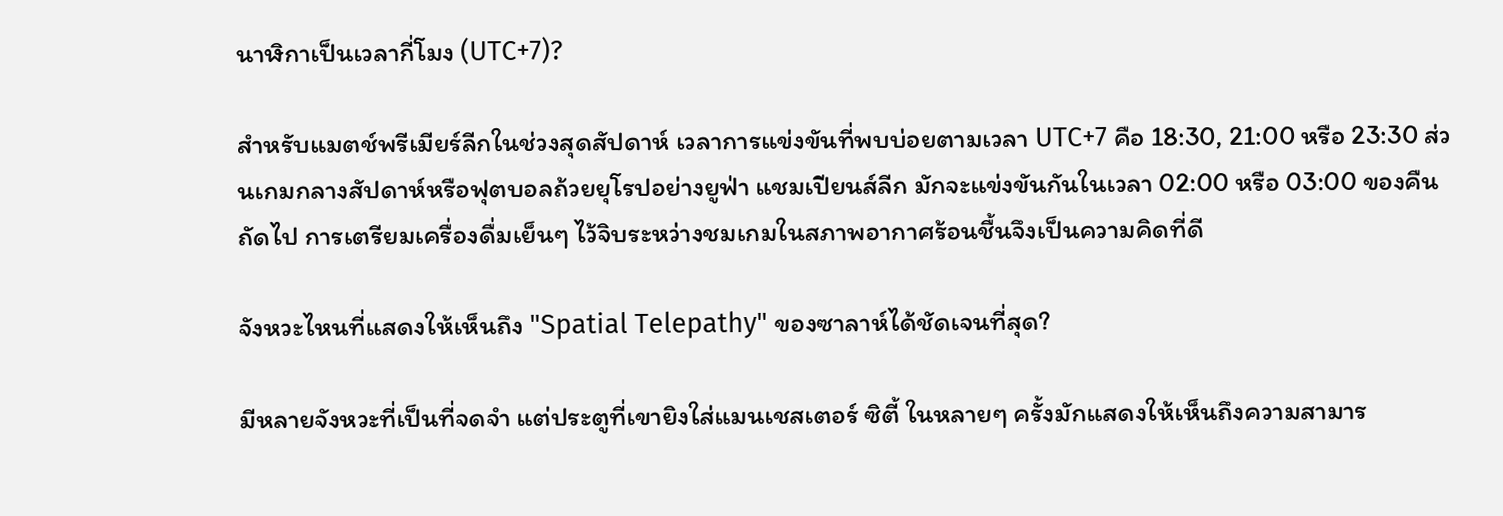นาฬิกาเป็นเวลากี่โมง (UTC+7)?

สำหรับแมตช์พรีเมียร์ลีกในช่วงสุดสัปดาห์ เวลาการแข่งขันที่พบบ่อยตามเวลา UTC+7 คือ 18:30, 21:00 หรือ 23:30 ส่วนเกมกลางสัปดาห์หรือฟุตบอลถ้วยยุโรปอย่างยูฟ่า แชมเปียนส์ลีก มักจะแข่งขันกันในเวลา 02:00 หรือ 03:00 ของคืนถัดไป การเตรียมเครื่องดื่มเย็นๆ ไว้จิบระหว่างชมเกมในสภาพอากาศร้อนชื้นจึงเป็นความคิดที่ดี

จังหวะไหนที่แสดงให้เห็นถึง "Spatial Telepathy" ของซาลาห์ได้ชัดเจนที่สุด?

มีหลายจังหวะที่เป็นที่จดจำ แต่ประตูที่เขายิงใส่แมนเชสเตอร์ ซิตี้ ในหลายๆ ครั้งมักแสดงให้เห็นถึงความสามาร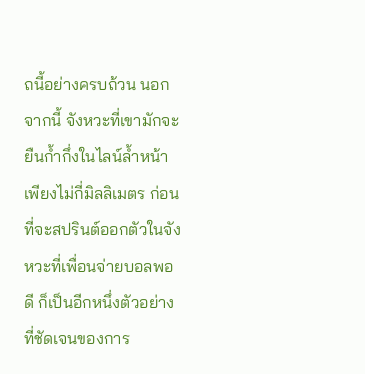ถนี้อย่างครบถ้วน นอกจากนี้ จังหวะที่เขามักจะยืนก้ำกึ่งในไลน์ล้ำหน้าเพียงไม่กี่มิลลิเมตร ก่อนที่จะสปรินต์ออกตัวในจังหวะที่เพื่อนจ่ายบอลพอดี ก็เป็นอีกหนึ่งตัวอย่างที่ชัดเจนของการ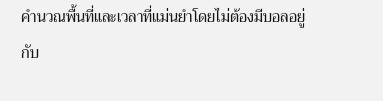คำนวณพื้นที่และเวลาที่แม่นยำโดยไม่ต้องมีบอลอยู่กับ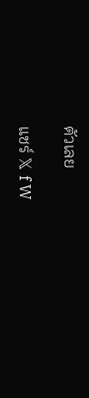ตัวเลย

แชร์ 𝕏 f W